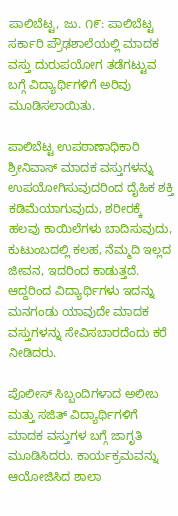ಪಾಲಿಬೆಟ್ಟ, ಜು. ೧೯: ಪಾಲಿಬೆಟ್ಟ ಸರ್ಕಾರಿ ಪ್ರೌಢಶಾಲೆಯಲ್ಲಿ ಮಾದಕ ವಸ್ತು ದುರುಪಯೋಗ ತಡೆಗಟ್ಟುವ ಬಗ್ಗೆ ವಿದ್ಯಾರ್ಥಿಗಳಿಗೆ ಅರಿವು ಮೂಡಿಸಲಾಯಿತು.

ಪಾಲಿಬೆಟ್ಟ ಉಪಠಾಣಾಧಿಕಾರಿ ಶ್ರೀನಿವಾಸ್ ಮಾದಕ ವಸ್ತುಗಳನ್ನು ಉಪಯೋಗಿಸುವುದರಿಂದ ದೈಹಿಕ ಶಕ್ತಿ ಕಡಿಮೆಯಾಗುವುದು, ಶರೀರಕ್ಕೆ ಹಲವು ಕಾಯಿಲೆಗಳು ಬಾದಿಸುವುದು, ಕುಟುಂಬದಲ್ಲಿ ಕಲಹ, ನೆಮ್ಮದಿ ಇಲ್ಲದ ಜೀವನ, ಇದರಿಂದ ಕಾಡುತ್ತದೆ. ಆದ್ದರಿಂದ ವಿದ್ಯಾರ್ಥಿಗಳು ಇದನ್ನು ಮನಗಂಡು ಯಾವುದೇ ಮಾದಕ ವಸ್ತುಗಳನ್ನು ಸೇವಿಸಬಾರದೆಂದು ಕರೆ ನೀಡಿದರು.

ಪೊಲೀಸ್ ಸಿಬ್ಬಂದಿಗಳಾದ ಅಲೀಬ ಮತ್ತು ಸಜಿತ್ ವಿದ್ಯಾರ್ಥಿಗಳಿಗೆ ಮಾದಕ ವಸ್ತುಗಳ ಬಗ್ಗೆ ಜಾಗೃತಿ ಮೂಡಿಸಿದರು. ಕಾರ್ಯಕ್ರಮವನ್ನು ಆಯೋಜಿಸಿದ ಶಾಲಾ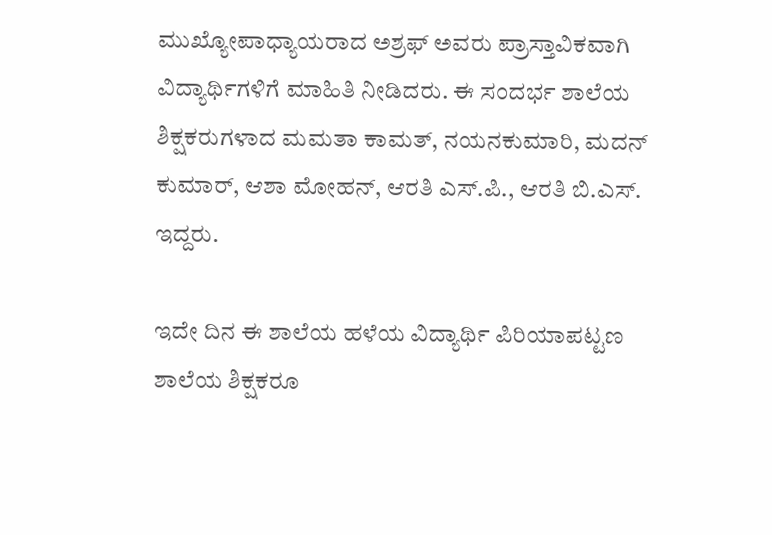ಮುಖ್ಯೋಪಾಧ್ಯಾಯರಾದ ಅಶ್ರಫ್ ಅವರು ಪ್ರಾಸ್ತಾವಿಕವಾಗಿ ವಿದ್ಯಾರ್ಥಿಗಳಿಗೆ ಮಾಹಿತಿ ನೀಡಿದರು. ಈ ಸಂದರ್ಭ ಶಾಲೆಯ ಶಿಕ್ಷಕರುಗಳಾದ ಮಮತಾ ಕಾಮತ್, ನಯನಕುಮಾರಿ, ಮದನ್ ಕುಮಾರ್, ಆಶಾ ಮೋಹನ್, ಆರತಿ ಎಸ್.ಪಿ., ಆರತಿ ಬಿ.ಎಸ್. ಇದ್ದರು.

ಇದೇ ದಿನ ಈ ಶಾಲೆಯ ಹಳೆಯ ವಿದ್ಯಾರ್ಥಿ ಪಿರಿಯಾಪಟ್ಟಣ ಶಾಲೆಯ ಶಿಕ್ಷಕರೂ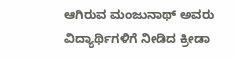ಆಗಿರುವ ಮಂಜುನಾಥ್ ಅವರು ವಿದ್ಯಾರ್ಥಿಗಳಿಗೆ ನೀಡಿದ ಕ್ರೀಡಾ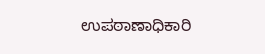ಉಪಠಾಣಾಧಿಕಾರಿ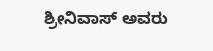ಶ್ರೀನಿವಾಸ್ ಅವರು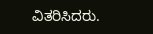ವಿತರಿಸಿದರು.